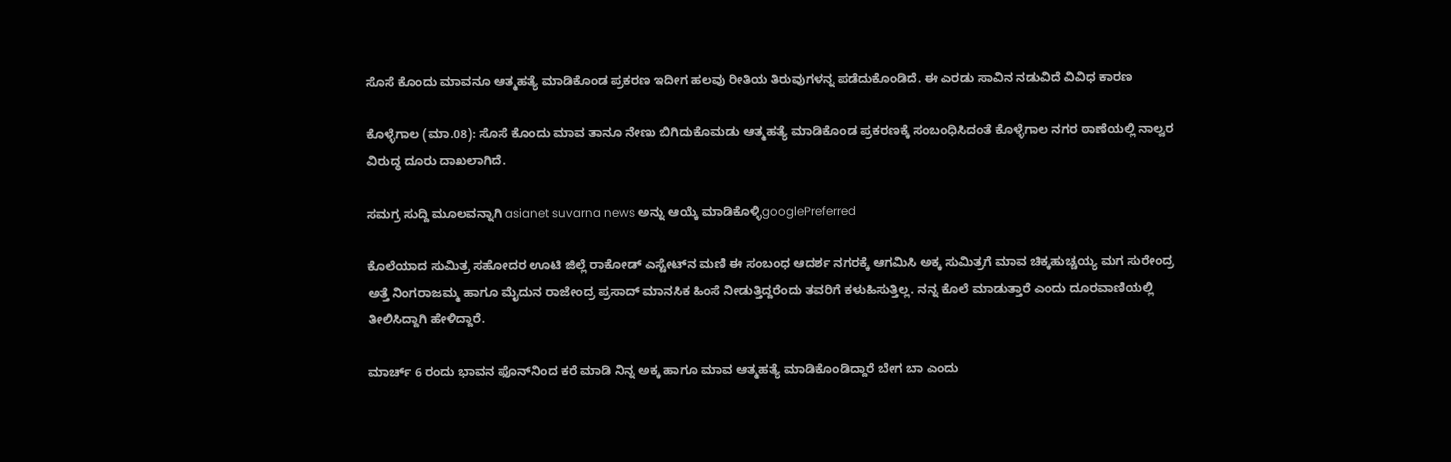ಸೊಸೆ ಕೊಂದು ಮಾವನೂ ಆತ್ಮಹತ್ಯೆ ಮಾಡಿಕೊಂಡ ಪ್ರಕರಣ ಇದೀಗ ಹಲವು ರೀತಿಯ ತಿರುವುಗಳನ್ನ ಪಡೆದುಕೊಂಡಿದೆ. ಈ ಎರಡು ಸಾವಿನ ನಡುವಿದೆ ವಿವಿಧ ಕಾರಣ

ಕೊಳ್ಳೆಗಾಲ (ಮಾ.08): ಸೊಸೆ ಕೊಂದು ಮಾವ ತಾನೂ ನೇಣು ಬಿಗಿದುಕೊಮಡು ಆತ್ಮಹತ್ಯೆ ಮಾಡಿಕೊಂಡ ಪ್ರಕರಣಕ್ಕೆ ಸಂಬಂಧಿಸಿದಂತೆ ಕೊಳ್ಳೆಗಾಲ ನಗರ ಠಾಣೆಯಲ್ಲಿ ನಾಲ್ವರ ವಿರುದ್ಧ ದೂರು ದಾಖಲಾಗಿದೆ.

ಸಮಗ್ರ ಸುದ್ದಿ ಮೂಲವನ್ನಾಗಿ asianet suvarna news ಅನ್ನು ಆಯ್ಕೆ ಮಾಡಿಕೊಳ್ಳಿgooglePreferred

ಕೊಲೆಯಾದ ಸುಮಿತ್ರ ಸಹೋದರ ಊಟಿ ಜಿಲ್ಲೆ ರಾಕೋಡ್ ಎಸ್ಟೇಟ್‌ನ ಮಣಿ ಈ ಸಂಬಂಧ ಆದರ್ಶ ನಗರಕ್ಕೆ ಆಗಮಿಸಿ ಅಕ್ಕ ಸುಮಿತ್ರಗೆ ಮಾವ ಚಿಕ್ಕಹುಚ್ಚಯ್ಯ ಮಗ ಸುರೇಂದ್ರ ಅತ್ತೆ ನಿಂಗರಾಜಮ್ಮ ಹಾಗೂ ಮೈದುನ ರಾಜೇಂದ್ರ ಪ್ರಸಾದ್ ಮಾನಸಿಕ ಹಿಂಸೆ ನೀಡುತ್ತಿದ್ದರೆಂದು ತವರಿಗೆ ಕಳುಹಿಸುತ್ತಿಲ್ಲ. ನನ್ನ ಕೊಲೆ ಮಾಡುತ್ತಾರೆ ಎಂದು ದೂರವಾಣಿಯಲ್ಲಿ ತೀಲಿಸಿದ್ದಾಗಿ ಹೇಳಿದ್ದಾರೆ.

ಮಾರ್ಚ್ 6 ರಂದು ಭಾವನ ಫೊನ್‌ನಿಂದ ಕರೆ ಮಾಡಿ ನಿನ್ನ ಅಕ್ಕ ಹಾಗೂ ಮಾವ ಆತ್ಮಹತ್ಯೆ ಮಾಡಿಕೊಂಡಿದ್ದಾರೆ ಬೇಗ ಬಾ ಎಂದು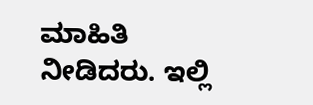ಮಾಹಿತಿ ನೀಡಿದರು. ಇಲ್ಲಿ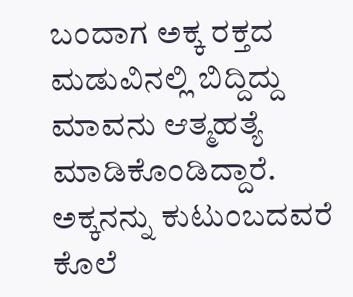ಬಂದಾಗ ಅಕ್ಕ ರಕ್ತದ ಮಡುವಿನಲ್ಲಿ ಬಿದ್ದಿದ್ದು ಮಾವನು ಆತ್ಮಹತ್ಯೆ ಮಾಡಿಕೊಂಡಿದ್ದಾರೆ. ಅಕ್ಕನನ್ನು ಕುಟುಂಬದವರೆ ಕೊಲೆ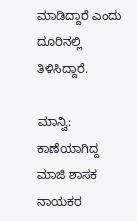ಮಾಡಿದ್ದಾರೆ ಎಂದು ದೂರಿನಲ್ಲಿ ತಿಳಿಸಿದ್ದಾರೆ.

ಮಾನ್ವಿ: ಕಾಣೆಯಾಗಿದ್ದ ಮಾಜಿ ಶಾಸಕ ನಾಯಕರ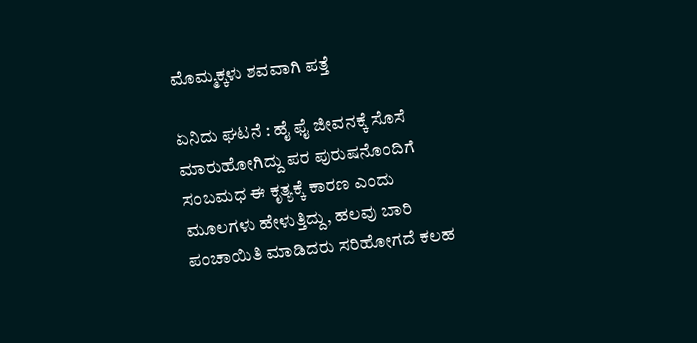ಮೊಮ್ಮಕ್ಕಳು ಶವವಾಗಿ ಪತ್ತೆ

ಏನಿದು ಘಟನೆ : ಹೈ ಫೈ ಜೀವನಕ್ಕೆ ಸೊಸೆ ಮಾರುಹೋಗಿದ್ದು ಪರ ಪುರುಷನೊಂದಿಗೆ ಸಂಬಮಧ ಈ ಕೃತ್ಯಕ್ಕೆ ಕಾರಣ ಎಂದು ಮೂಲಗಳು ಹೇಳುತ್ತಿದ್ದು, ಹಲವು ಬಾರಿ ಪಂಚಾಯಿತಿ ಮಾಡಿದರು ಸರಿಹೋಗದೆ ಕಲಹ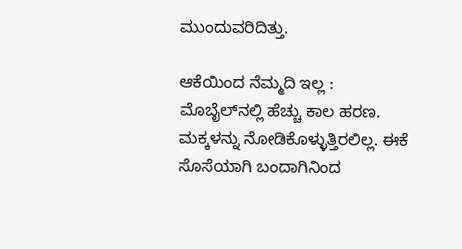ಮುಂದುವರಿದಿತ್ತು.

ಆಕೆಯಿಂದ ನೆಮ್ಮದಿ ಇಲ್ಲ : ಮೊಬೈಲ್‌ನಲ್ಲಿ ಹೆಚ್ಚು ಕಾಲ ಹರಣ. ಮಕ್ಕಳನ್ನು ನೋಡಿಕೊಳ್ಳುತ್ತಿರಲಿಲ್ಲ. ಈಕೆ ಸೊಸೆಯಾಗಿ ಬಂದಾಗಿನಿಂದ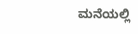ಮನೆಯಲ್ಲಿ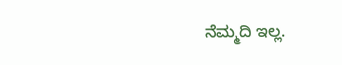ನೆಮ್ಮದಿ ಇಲ್ಲ.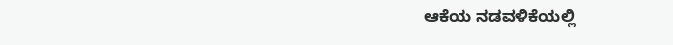ಆಕೆಯ ನಡವಳಿಕೆಯಲ್ಲಿ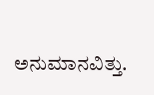ಅನುಮಾನವಿತ್ತು.